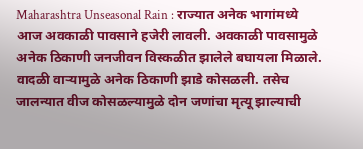Maharashtra Unseasonal Rain : राज्यात अनेक भागांमध्ये आज अवकाळी पावसाने हजेरी लावली. अवकाळी पावसामुळे अनेक ठिकाणी जनजीवन विस्कळीत झालेले बघायला मिळाले. वादळी वाऱ्यामुळे अनेक ठिकाणी झाडे कोसळली. तसेच जालन्यात वीज कोसळल्यामुळे दोन जणांचा मृत्यू झाल्याची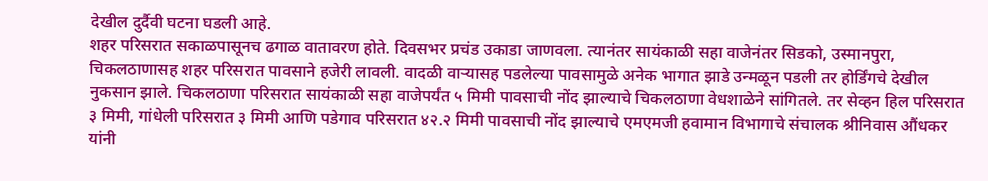देखील दुर्दैवी घटना घडली आहे.
शहर परिसरात सकाळपासूनच ढगाळ वातावरण होते. दिवसभर प्रचंड उकाडा जाणवला. त्यानंतर सायंकाळी सहा वाजेनंतर सिडको, उस्मानपुरा, चिकलठाणासह शहर परिसरात पावसाने हजेरी लावली. वादळी वाऱ्यासह पडलेल्या पावसामुळे अनेक भागात झाडे उन्मळून पडली तर होर्डिंगचे देखील नुकसान झाले. चिकलठाणा परिसरात सायंकाळी सहा वाजेपर्यंत ५ मिमी पावसाची नोंद झाल्याचे चिकलठाणा वेधशाळेने सांगितले. तर सेव्हन हिल परिसरात ३ मिमी, गांधेली परिसरात ३ मिमी आणि पडेगाव परिसरात ४२.२ मिमी पावसाची नोंद झाल्याचे एमएमजी हवामान विभागाचे संचालक श्रीनिवास औंधकर यांनी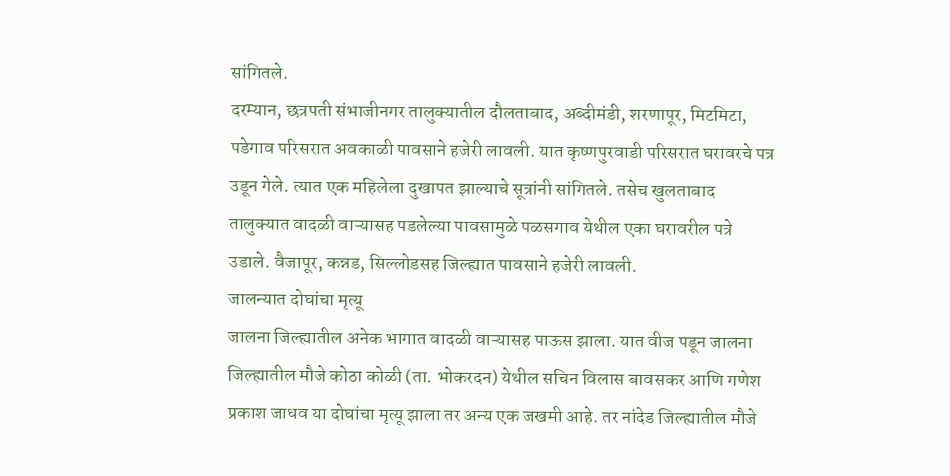सांगितले.
दरम्यान, छत्रपती संभाजीनगर तालुक्यातील दौलताबाद, अब्दीमंडी, शरणापूर, मिटमिटा, पडेगाव परिसरात अवकाळी पावसाने हजेरी लावली. यात कृष्णपुरवाडी परिसरात घरावरचे पत्र उडून गेले. त्यात एक महिलेला दुखापत झाल्याचे सूत्रांनी सांगितले. तसेच खुलताबाद तालुक्यात वादळी वाऱ्यासह पडलेल्या पावसामुळे पळसगाव येथील एका घरावरील पत्रे उडाले. वैजापूर, कन्नड, सिल्लोडसह जिल्ह्यात पावसाने हजेरी लावली.
जालन्यात दोघांचा मृत्यू
जालना जिल्ह्यातील अनेक भागात वादळी वाऱ्यासह पाऊस झाला. यात वीज पडून जालना जिल्ह्यातील मौजे कोठा कोळी (ता. भोकरदन) येथील सचिन विलास बावसकर आणि गणेश प्रकाश जाधव या दोघांचा मृत्यू झाला तर अन्य एक जखमी आहे. तर नांदेड जिल्ह्यातील मौजे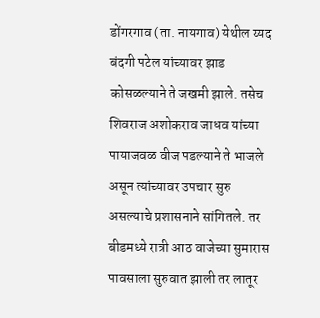डोंगरगाव (ता. नायगाव) येथील य्यद बंदगी पटेल यांच्यावर झाड कोसळल्याने ते जखमी झाले. तसेच शिवराज अशोकराव जाधव यांच्या पायाजवळ वीज पडल्याने ते भाजले असून त्यांच्यावर उपचार सुरु असल्याचे प्रशासनाने सांगितले. तर बीडमध्ये रात्री आठ वाजेच्या सुमारास पावसाला सुरुवात झाली तर लातूर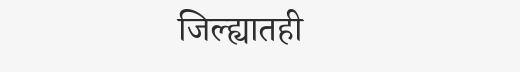जिल्ह्यातही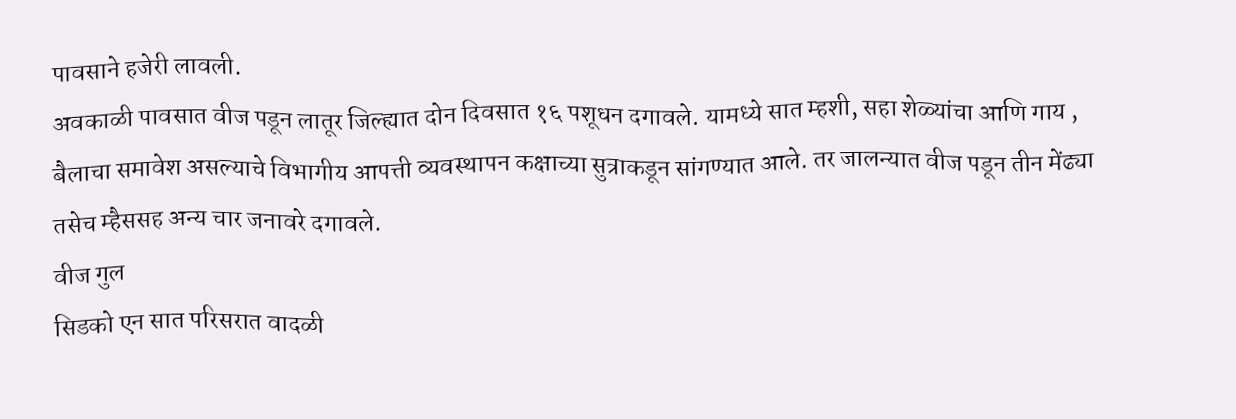पावसाने हजेरी लावली.
अवकाळी पावसात वीज पडून लातूर जिल्ह्यात दोन दिवसात १६ पशूधन दगावले. यामध्ये सात म्हशी, सहा शेळ्यांचा आणि गाय , बैलाचा समावेश असल्याचे विभागीय आपत्ती व्यवस्थापन कक्षाच्या सुत्राकडून सांगण्यात आले. तर जालन्यात वीज पडून तीन मेंढ्या तसेच म्हैससह अन्य चार जनावरे दगावले.
वीज गुल
सिडको एन सात परिसरात वादळी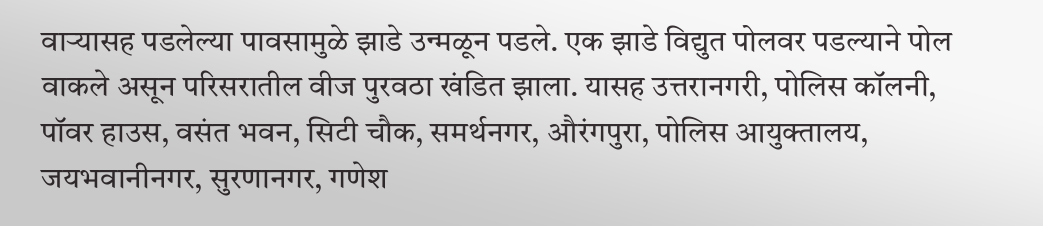वाऱ्यासह पडलेल्या पावसामुळे झाडे उन्मळून पडले. एक झाडे विद्युत पोलवर पडल्याने पोल वाकले असून परिसरातील वीज पुरवठा खंडित झाला. यासह उत्तरानगरी, पोलिस कॉलनी, पॉवर हाउस, वसंत भवन, सिटी चौक, समर्थनगर, औरंगपुरा, पोलिस आयुक्तालय, जयभवानीनगर, सुरणानगर, गणेश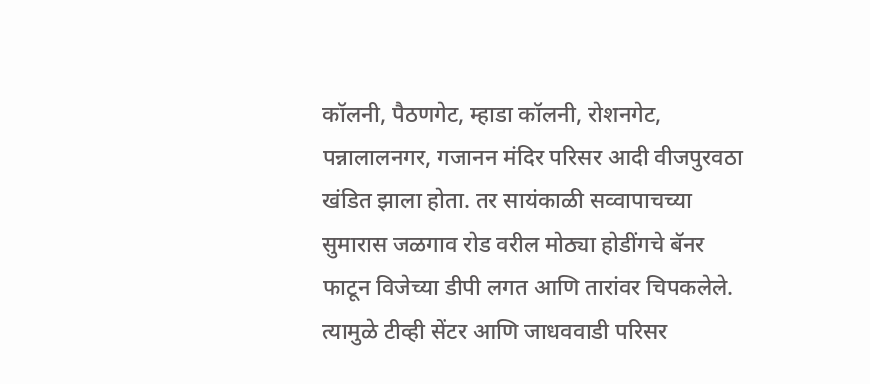कॉलनी, पैठणगेट, म्हाडा कॉलनी, रोशनगेट, पन्नालालनगर, गजानन मंदिर परिसर आदी वीजपुरवठा खंडित झाला होता. तर सायंकाळी सव्वापाचच्या सुमारास जळगाव रोड वरील मोठ्या होडींगचे बॅनर फाटून विजेच्या डीपी लगत आणि तारांवर चिपकलेले. त्यामुळे टीव्ही सेंटर आणि जाधववाडी परिसर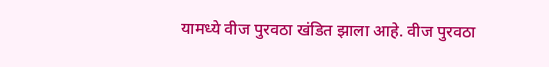यामध्ये वीज पुरवठा खंडित झाला आहे. वीज पुरवठा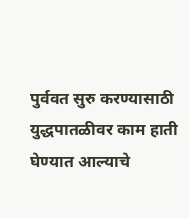पुर्ववत सुरु करण्यासाठी युद्धपातळीवर काम हाती घेण्यात आल्याचे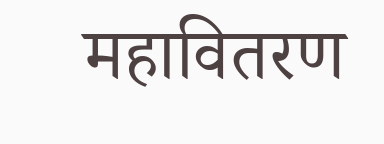महावितरण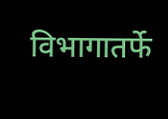विभागातर्फे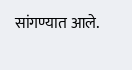सांगण्यात आले.